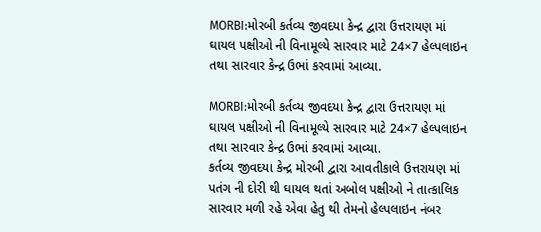MORBI:મોરબી કર્તવ્ય જીવદયા કેન્દ્ર દ્વારા ઉત્તરાયણ માં ઘાયલ પક્ષીઓ ની વિનામૂલ્યે સારવાર માટે 24×7 હેલ્પલાઇન તથા સારવાર કેન્દ્ર ઉભાં કરવામાં આવ્યા.

MORBI:મોરબી કર્તવ્ય જીવદયા કેન્દ્ર દ્વારા ઉત્તરાયણ માં ઘાયલ પક્ષીઓ ની વિનામૂલ્યે સારવાર માટે 24×7 હેલ્પલાઇન તથા સારવાર કેન્દ્ર ઉભાં કરવામાં આવ્યા.
કર્તવ્ય જીવદયા કેન્દ્ર મોરબી દ્વારા આવતીકાલે ઉત્તરાયણ માં પતંગ ની દોરી થી ઘાયલ થતાં અબોલ પક્ષીઓ ને તાત્કાલિક સારવાર મળી રહે એવા હેતુ થી તેમનો હેલ્પલાઇન નંબર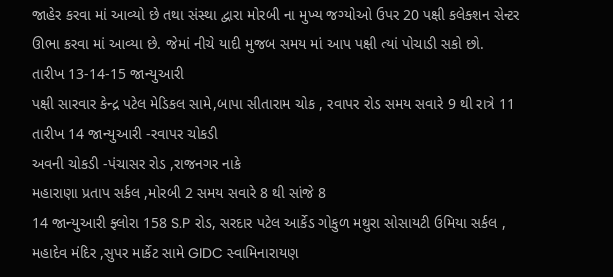જાહેર કરવા માં આવ્યો છે તથા સંસ્થા દ્વારા મોરબી ના મુખ્ય જગ્યોઓ ઉપર 20 પક્ષી કલેક્શન સેન્ટર ઊભા કરવા માં આવ્યા છે. જેમાં નીચે યાદી મુજબ સમય માં આપ પક્ષી ત્યાં પોચાડી સકો છો.
તારીખ 13-14-15 જાન્યુઆરી
પક્ષી સારવાર કેન્દ્ર પટેલ મેડિકલ સામે,બાપા સીતારામ ચોક , રવાપર રોડ સમય સવારે 9 થી રાત્રે 11
તારીખ 14 જાન્યુઆરી -રવાપર ચોકડી
અવની ચોકડી -પંચાસર રોડ ,રાજનગર નાકે
મહારાણા પ્રતાપ સર્કલ ,મોરબી 2 સમય સવારે 8 થી સાંજે 8
14 જાન્યુઆરી ફ્લોરા 158 S.P રોડ, સરદાર પટેલ આર્કેડ ગોકુળ મથુરા સોસાયટી ઉમિયા સર્કલ , મહાદેવ મંદિર ,સુપર માર્કેટ સામે GIDC સ્વામિનારાયણ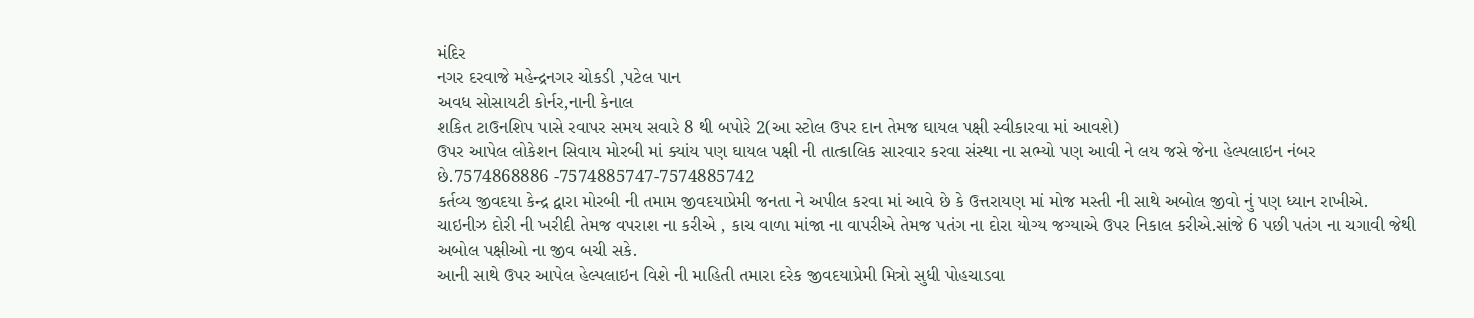મંદિર
નગર દરવાજે મહેન્દ્રનગર ચોકડી ,પટેલ પાન
અવધ સોસાયટી કોર્નર,નાની કેનાલ
શકિત ટાઉનશિપ પાસે રવાપર સમય સવારે 8 થી બપોરે 2(આ સ્ટોલ ઉપર દાન તેમજ ઘાયલ પક્ષી સ્વીકારવા માં આવશે)
ઉપર આપેલ લોકેશન સિવાય મોરબી માં ક્યાંય પણ ઘાયલ પક્ષી ની તાત્કાલિક સારવાર કરવા સંસ્થા ના સભ્યો પણ આવી ને લય જસે જેના હેલ્પલાઇન નંબર છે.7574868886 -7574885747-7574885742
કર્તવ્ય જીવદયા કેન્દ્ર દ્વારા મોરબી ની તમામ જીવદયાપ્રેમી જનતા ને અપીલ કરવા માં આવે છે કે ઉત્તરાયણ માં મોજ મસ્તી ની સાથે અબોલ જીવો નું પણ ધ્યાન રાખીએ.
ચાઇનીઝ દોરી ની ખરીદી તેમજ વપરાશ ના કરીએ , કાચ વાળા માંજા ના વાપરીએ તેમજ પતંગ ના દોરા યોગ્ય જગ્યાએ ઉપર નિકાલ કરીએ.સાંજે 6 પછી પતંગ ના ચગાવી જેથી અબોલ પક્ષીઓ ના જીવ બચી સકે.
આની સાથે ઉપર આપેલ હેલ્પલાઇન વિશે ની માહિતી તમારા દરેક જીવદયાપ્રેમી મિત્રો સુધી પોહચાડવા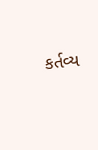કર્તવ્ય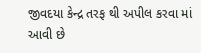જીવદયા કેન્દ્ર તરફ થી અપીલ કરવા માં આવી છે